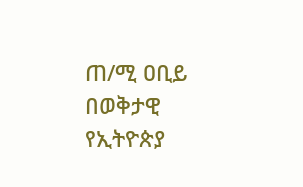ጠ/ሚ ዐቢይ በወቅታዊ የኢትዮጵያ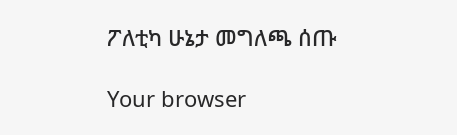ፖለቲካ ሁኔታ መግለጫ ሰጡ

Your browser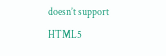doesn’t support HTML5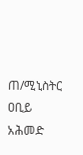ጠ/ሚኒስትር ዐቢይ አሕመድ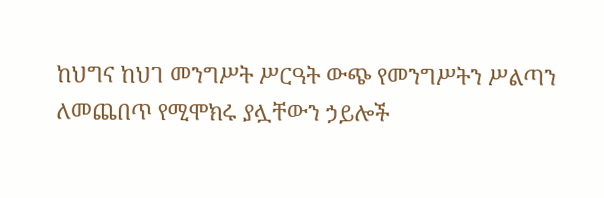ከህግና ከህገ መንግሥት ሥርዓት ውጭ የመንግሥትን ሥልጣን ለመጨበጥ የሚሞክሩ ያሏቸውን ኃይሎች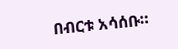በብርቱ አሳሰቡ።